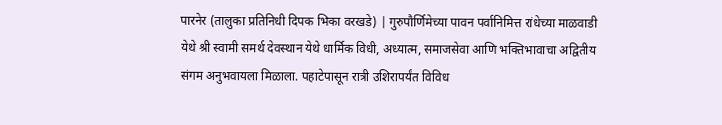पारनेर (तालुका प्रतिनिधी दिपक भिका वरखडे) | गुरुपौर्णिमेच्या पावन पर्वानिमित्त रांधेच्या माळवाडी येथे श्री स्वामी समर्थ देवस्थान येथे धार्मिक विधी, अध्यात्म, समाजसेवा आणि भक्तिभावाचा अद्वितीय संगम अनुभवायला मिळाला. पहाटेपासून रात्री उशिरापर्यंत विविध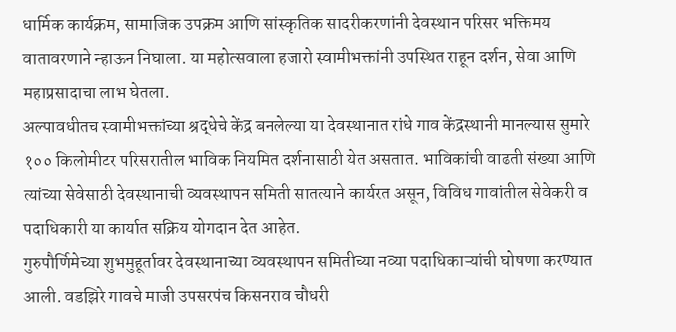धार्मिक कार्यक्रम, सामाजिक उपक्रम आणि सांस्कृतिक सादरीकरणांनी देवस्थान परिसर भक्तिमय वातावरणाने न्हाऊन निघाला. या महोत्सवाला हजारो स्वामीभक्तांनी उपस्थित राहून दर्शन, सेवा आणि महाप्रसादाचा लाभ घेतला.
अल्पावधीतच स्वामीभक्तांच्या श्रद्धेचे केंद्र बनलेल्या या देवस्थानात रांधे गाव केंद्रस्थानी मानल्यास सुमारे १०० किलोमीटर परिसरातील भाविक नियमित दर्शनासाठी येत असतात. भाविकांची वाढती संख्या आणि त्यांच्या सेवेसाठी देवस्थानाची व्यवस्थापन समिती सातत्याने कार्यरत असून, विविध गावांतील सेवेकरी व पदाधिकारी या कार्यात सक्रिय योगदान देत आहेत.
गुरुपौर्णिमेच्या शुभमुहूर्तावर देवस्थानाच्या व्यवस्थापन समितीच्या नव्या पदाधिकाऱ्यांची घोषणा करण्यात आली. वडझिरे गावचे माजी उपसरपंच किसनराव चौधरी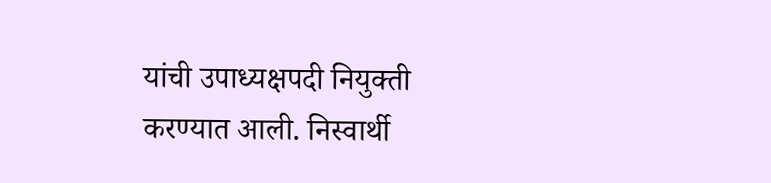यांची उपाध्यक्षपदी नियुक्ती करण्यात आली. निस्वार्थी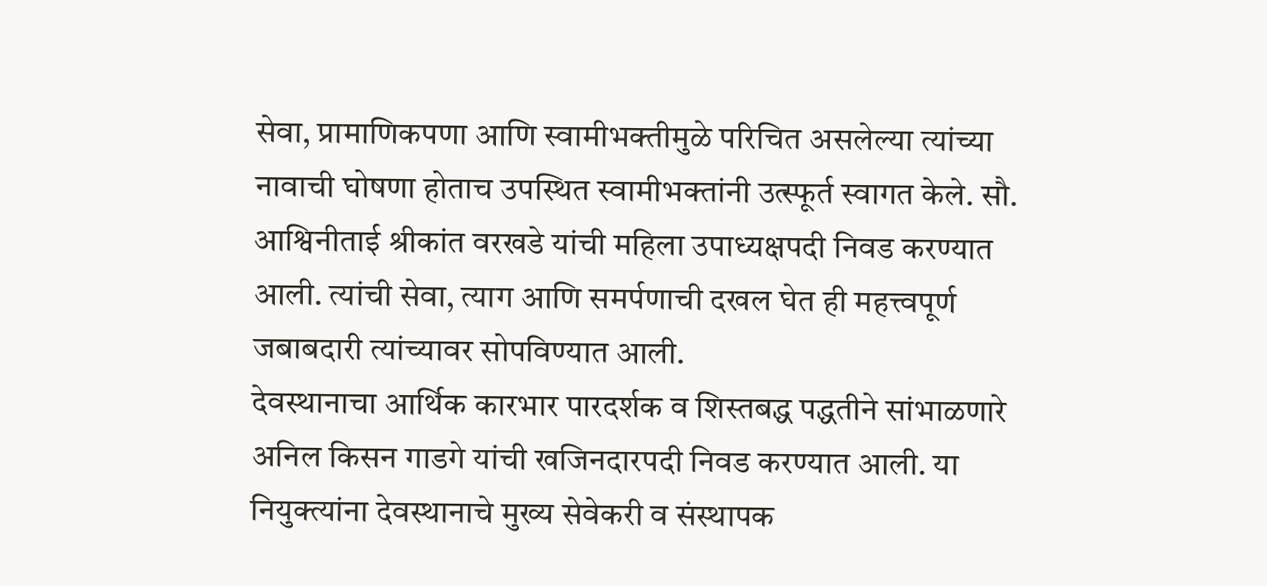सेवा, प्रामाणिकपणा आणि स्वामीभक्तीमुळे परिचित असलेल्या त्यांच्या नावाची घोषणा होताच उपस्थित स्वामीभक्तांनी उत्स्फूर्त स्वागत केले. सौ. आश्विनीताई श्रीकांत वरखडे यांची महिला उपाध्यक्षपदी निवड करण्यात आली. त्यांची सेवा, त्याग आणि समर्पणाची दखल घेत ही महत्त्वपूर्ण जबाबदारी त्यांच्यावर सोपविण्यात आली.
देवस्थानाचा आर्थिक कारभार पारदर्शक व शिस्तबद्ध पद्धतीने सांभाळणारे अनिल किसन गाडगे यांची खजिनदारपदी निवड करण्यात आली. या नियुक्त्यांना देवस्थानाचे मुख्य सेवेकरी व संस्थापक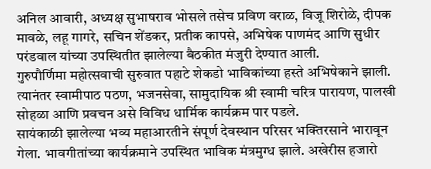अनिल आवारी, अध्यक्ष सुभाषराव भोसले तसेच प्रविण वराळ, विजू शिरोळे, दीपक मावळे, लहू गागरे, सचिन शेंडकर, प्रतीक कापसे, अभिषेक पाणमंद आणि सुधीर परंडवाल यांच्या उपस्थितीत झालेल्या बैठकीत मंजुरी देण्यात आली.
गुरुपौर्णिमा महोत्सवाची सुरुवात पहाटे शेकडो भाविकांच्या हस्ते अभिषेकाने झाली. त्यानंतर स्वामीपाठ पठण, भजनसेवा, सामुदायिक श्री स्वामी चरित्र पारायण, पालखी सोहळा आणि प्रवचन असे विविध धार्मिक कार्यक्रम पार पडले.
सायंकाळी झालेल्या भव्य महाआरतीने संपूर्ण देवस्थान परिसर भक्तिरसाने भारावून गेला. भावगीतांच्या कार्यक्रमाने उपस्थित भाविक मंत्रमुग्ध झाले. अखेरीस हजारो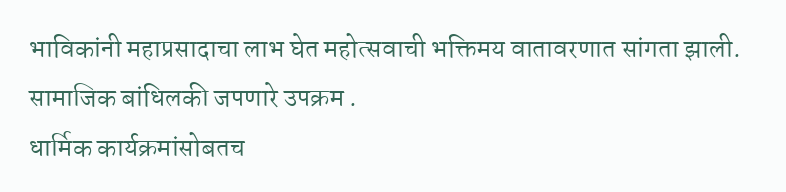भाविकांनी महाप्रसादाचा लाभ घेत महोत्सवाची भक्तिमय वातावरणात सांगता झाली.
सामाजिक बांधिलकी जपणारे उपक्रम .
धार्मिक कार्यक्रमांसोबतच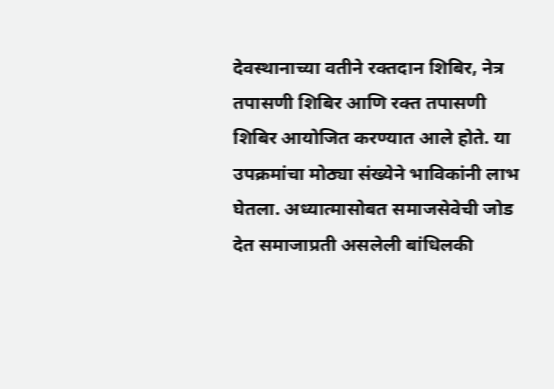देवस्थानाच्या वतीने रक्तदान शिबिर, नेत्र तपासणी शिबिर आणि रक्त तपासणी शिबिर आयोजित करण्यात आले होते. या उपक्रमांचा मोठ्या संख्येने भाविकांनी लाभ घेतला. अध्यात्मासोबत समाजसेवेची जोड देत समाजाप्रती असलेली बांधिलकी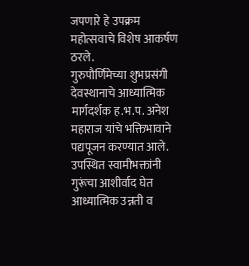जपणारे हे उपक्रम महोत्सवाचे विशेष आकर्षण ठरले.
गुरुपौर्णिमेच्या शुभप्रसंगी देवस्थानाचे आध्यात्मिक मार्गदर्शक ह.भ.प. अनेश महाराज यांचे भक्तिभावाने पद्यपूजन करण्यात आले. उपस्थित स्वामीभक्तांनी गुरूंचा आशीर्वाद घेत आध्यात्मिक उन्नती व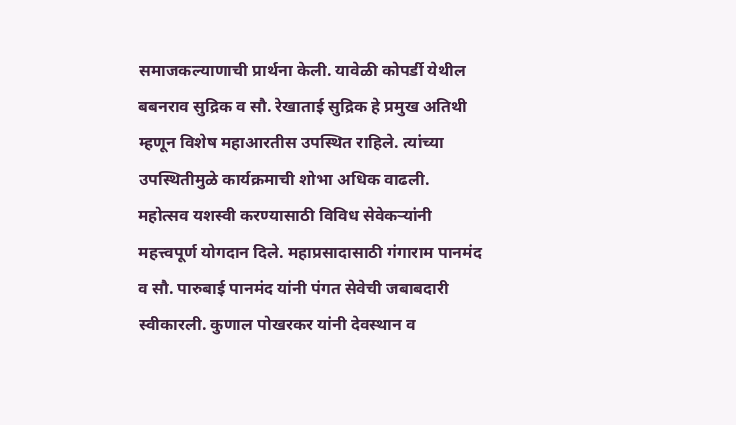समाजकल्याणाची प्रार्थना केली. यावेळी कोपर्डी येथील बबनराव सुद्रिक व सौ. रेखाताई सुद्रिक हे प्रमुख अतिथी म्हणून विशेष महाआरतीस उपस्थित राहिले. त्यांच्या उपस्थितीमुळे कार्यक्रमाची शोभा अधिक वाढली.
महोत्सव यशस्वी करण्यासाठी विविध सेवेकऱ्यांनी महत्त्वपूर्ण योगदान दिले. महाप्रसादासाठी गंगाराम पानमंद व सौ. पारुबाई पानमंद यांनी पंगत सेवेची जबाबदारी स्वीकारली. कुणाल पोखरकर यांनी देवस्थान व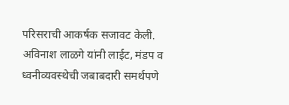परिसराची आकर्षक सजावट केली. अविनाश लाळगे यांनी लाईट, मंडप व ध्वनीव्यवस्थेची जबाबदारी समर्थपणे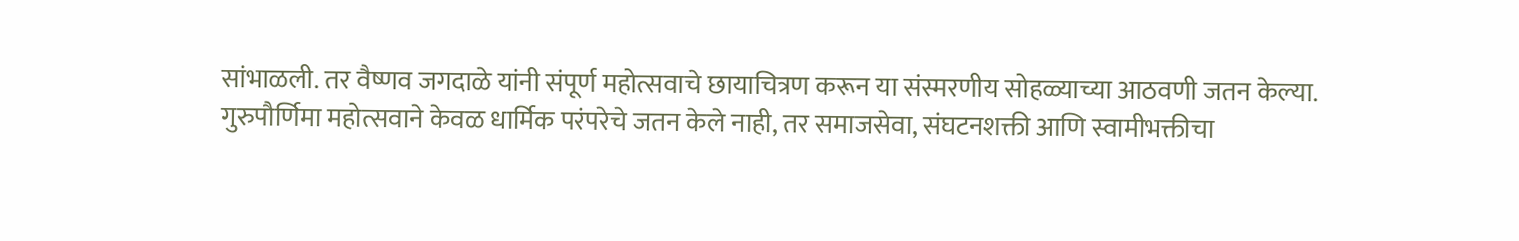सांभाळली. तर वैष्णव जगदाळे यांनी संपूर्ण महोत्सवाचे छायाचित्रण करून या संस्मरणीय सोहळ्याच्या आठवणी जतन केल्या.
गुरुपौर्णिमा महोत्सवाने केवळ धार्मिक परंपरेचे जतन केले नाही, तर समाजसेवा, संघटनशक्ती आणि स्वामीभक्तीचा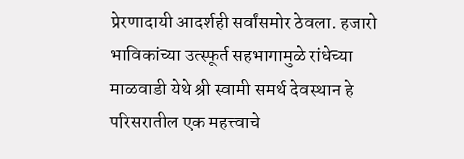प्रेरणादायी आदर्शही सर्वांसमोर ठेवला. हजारो भाविकांच्या उत्स्फूर्त सहभागामुळे रांधेच्या माळवाडी येथे श्री स्वामी समर्थ देवस्थान हे परिसरातील एक महत्त्वाचे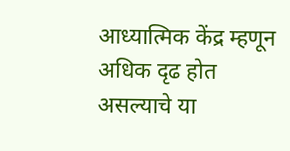आध्यात्मिक केंद्र म्हणून अधिक दृढ होत असल्याचे या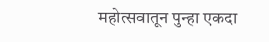महोत्सवातून पुन्हा एकदा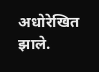अधोरेखित झाले.